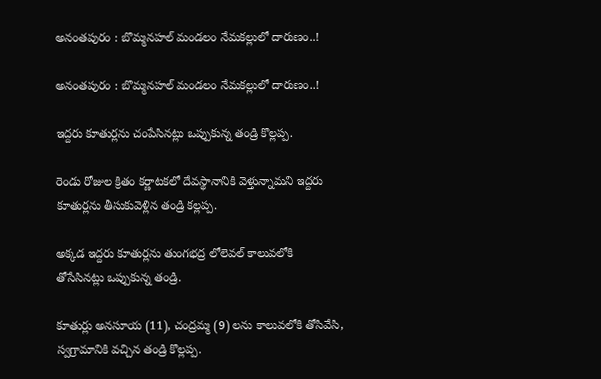అనంతపురం : బొమ్మనహల్‌ మండలం నేమకల్లులో దారుణం..!

అనంతపురం : బొమ్మనహల్‌ మండలం నేమకల్లులో దారుణం..!

ఇద్దరు కూతుర్లను చంపేసినట్లు ఒప్పుకున్న తండ్రి కొల్లప్ప.

రెండు రోజుల క్రితం కర్ణాటకలో దేవస్థానానికి వెళ్తున్నామని ఇద్దరు కూతుర్లను తీసుకువెళ్లిన తండ్రి కల్లప్ప.

అక్కడ ఇద్దరు కూతుర్లను తుంగభద్ర లోలెవల్‌ కాలువలోకి తోసేసినట్లు ఒప్పుకున్న తండ్రి.

కూతుర్లు అనసూయ (11), చంద్రమ్మ (9) లను కాలువలోకి తోసివేసి, స్వగ్రామానికి వచ్చిన తండ్రి కొల్లప్ప.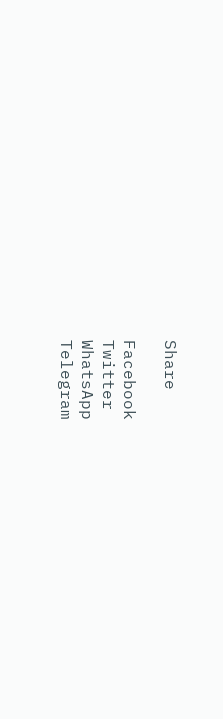Share

Facebook
Twitter
WhatsApp
Telegram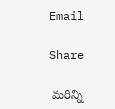Email

Share

 మరిన్ని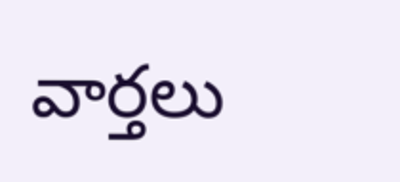వార్తలు